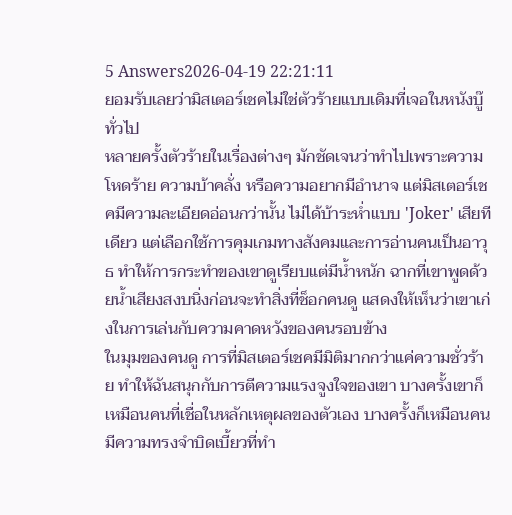5 Answers2026-04-19 22:21:11
ยอมรับเลยว่ามิสเตอร์เชคไม่ใช่ตัวร้ายแบบเดิมที่เจอในหนังบู๊ทั่วไป
หลายครั้งตัวร้ายในเรื่องต่างๆ มักชัดเจนว่าทำไปเพราะความโหดร้าย ความบ้าคลั่ง หรือความอยากมีอำนาจ แต่มิสเตอร์เชคมีความละเอียดอ่อนกว่านั้น ไม่ได้บ้าระห่ำแบบ 'Joker' เสียทีเดียว แต่เลือกใช้การคุมเกมทางสังคมและการอ่านคนเป็นอาวุธ ทำให้การกระทำของเขาดูเรียบแต่มีน้ำหนัก ฉากที่เขาพูดด้วยน้ำเสียงสงบนิ่งก่อนจะทำสิ่งที่ช็อกคนดู แสดงให้เห็นว่าเขาเก่งในการเล่นกับความคาดหวังของคนรอบข้าง
ในมุมของคนดู การที่มิสเตอร์เชคมีมิติมากกว่าแค่ความชั่วร้าย ทำให้ฉันสนุกกับการตีความแรงจูงใจของเขา บางครั้งเขาก็เหมือนคนที่เชื่อในหลักเหตุผลของตัวเอง บางครั้งก็เหมือนคนมีความทรงจำบิดเบี้ยวที่ทำ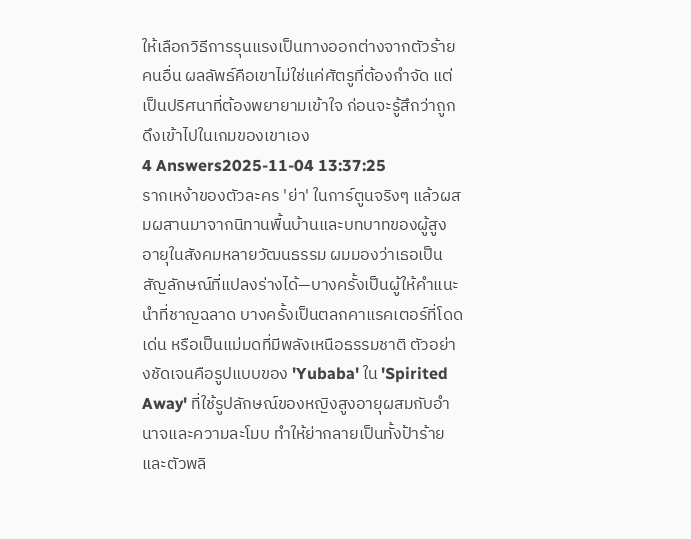ให้เลือกวิธีการรุนแรงเป็นทางออกต่างจากตัวร้ายคนอื่น ผลลัพธ์คือเขาไม่ใช่แค่ศัตรูที่ต้องกำจัด แต่เป็นปริศนาที่ต้องพยายามเข้าใจ ก่อนจะรู้สึกว่าถูกดึงเข้าไปในเกมของเขาเอง
4 Answers2025-11-04 13:37:25
รากเหง้าของตัวละคร 'ย่า' ในการ์ตูนจริงๆ แล้วผสมผสานมาจากนิทานพื้นบ้านและบทบาทของผู้สูงอายุในสังคมหลายวัฒนธรรม ผมมองว่าเธอเป็นสัญลักษณ์ที่แปลงร่างได้—บางครั้งเป็นผู้ให้คำแนะนำที่ชาญฉลาด บางครั้งเป็นตลกคาแรคเตอร์ที่โดดเด่น หรือเป็นแม่มดที่มีพลังเหนือธรรมชาติ ตัวอย่างชัดเจนคือรูปแบบของ 'Yubaba' ใน 'Spirited Away' ที่ใช้รูปลักษณ์ของหญิงสูงอายุผสมกับอำนาจและความละโมบ ทำให้ย่ากลายเป็นทั้งป้าร้ายและตัวพลิ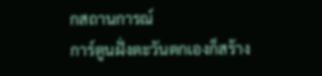กสถานการณ์
การ์ตูนฝั่งตะวันตกเองก็สร้าง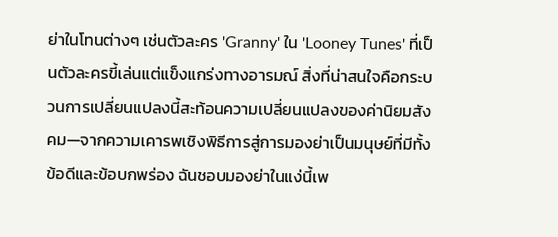ย่าในโทนต่างๆ เช่นตัวละคร 'Granny' ใน 'Looney Tunes' ที่เป็นตัวละครขี้เล่นแต่แข็งแกร่งทางอารมณ์ สิ่งที่น่าสนใจคือกระบวนการเปลี่ยนแปลงนี้สะท้อนความเปลี่ยนแปลงของค่านิยมสังคม—จากความเคารพเชิงพิธีการสู่การมองย่าเป็นมนุษย์ที่มีทั้งข้อดีและข้อบกพร่อง ฉันชอบมองย่าในแง่นี้เพ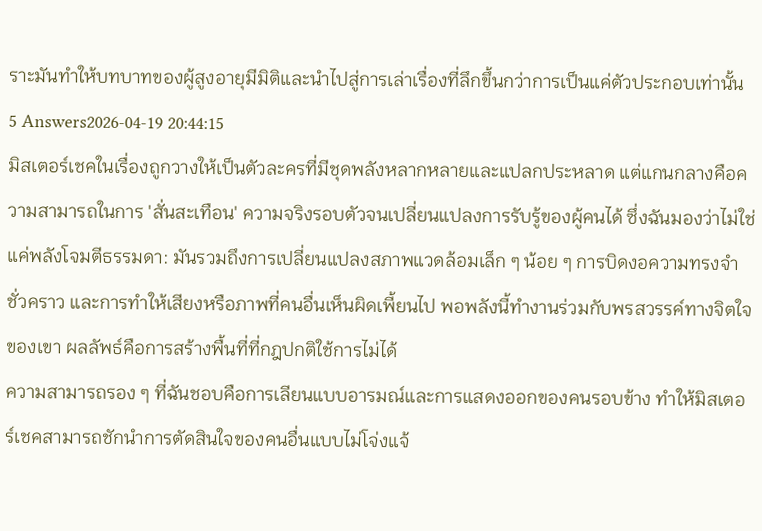ราะมันทำให้บทบาทของผู้สูงอายุมีมิติและนำไปสู่การเล่าเรื่องที่ลึกขึ้นกว่าการเป็นแค่ตัวประกอบเท่านั้น
5 Answers2026-04-19 20:44:15
มิสเตอร์เชคในเรื่องถูกวางให้เป็นตัวละครที่มีชุดพลังหลากหลายและแปลกประหลาด แต่แกนกลางคือความสามารถในการ 'สั่นสะเทือน' ความจริงรอบตัวจนเปลี่ยนแปลงการรับรู้ของผู้คนได้ ซึ่งฉันมองว่าไม่ใช่แค่พลังโจมตีธรรมดา: มันรวมถึงการเปลี่ยนแปลงสภาพแวดล้อมเล็ก ๆ น้อย ๆ การบิดงอความทรงจำชั่วคราว และการทำให้เสียงหรือภาพที่คนอื่นเห็นผิดเพี้ยนไป พอพลังนี้ทำงานร่วมกับพรสวรรค์ทางจิตใจของเขา ผลลัพธ์คือการสร้างพื้นที่ที่กฎปกติใช้การไม่ได้
ความสามารถรอง ๆ ที่ฉันชอบคือการเลียนแบบอารมณ์และการแสดงออกของคนรอบข้าง ทำให้มิสเตอร์เชคสามารถชักนำการตัดสินใจของคนอื่นแบบไม่โจ่งแจ้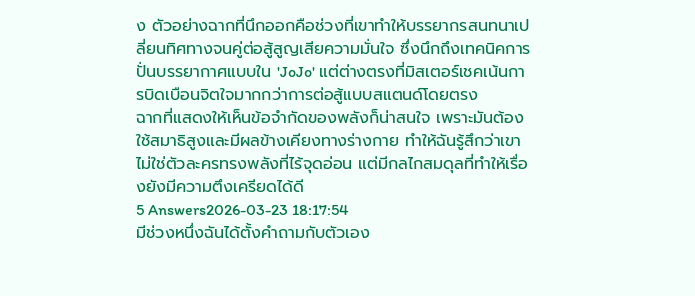ง ตัวอย่างฉากที่นึกออกคือช่วงที่เขาทำให้บรรยากรสนทนาเปลี่ยนทิศทางจนคู่ต่อสู้สูญเสียความมั่นใจ ซึ่งนึกถึงเทคนิคการปั่นบรรยากาศแบบใน 'JoJo' แต่ต่างตรงที่มิสเตอร์เชคเน้นการบิดเบือนจิตใจมากกว่าการต่อสู้แบบสแตนด์โดยตรง
ฉากที่แสดงให้เห็นข้อจำกัดของพลังก็น่าสนใจ เพราะมันต้องใช้สมาธิสูงและมีผลข้างเคียงทางร่างกาย ทำให้ฉันรู้สึกว่าเขาไม่ใช่ตัวละครทรงพลังที่ไร้จุดอ่อน แต่มีกลไกสมดุลที่ทำให้เรื่องยังมีความตึงเครียดได้ดี
5 Answers2026-03-23 18:17:54
มีช่วงหนึ่งฉันได้ตั้งคำถามกับตัวเอง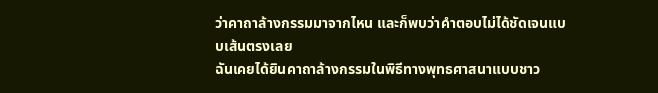ว่าคาถาล้างกรรมมาจากไหน และก็พบว่าคำตอบไม่ได้ชัดเจนแบบเส้นตรงเลย
ฉันเคยได้ยินคาถาล้างกรรมในพิธีทางพุทธศาสนาแบบชาว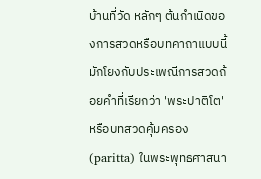บ้านที่วัด หลักๆ ต้นกำเนิดของการสวดหรือบทคาถาแบบนี้มักโยงกับประเพณีการสวดถ้อยคำที่เรียกว่า 'พระปาติโต' หรือบทสวดคุ้มครอง (paritta) ในพระพุทธศาสนา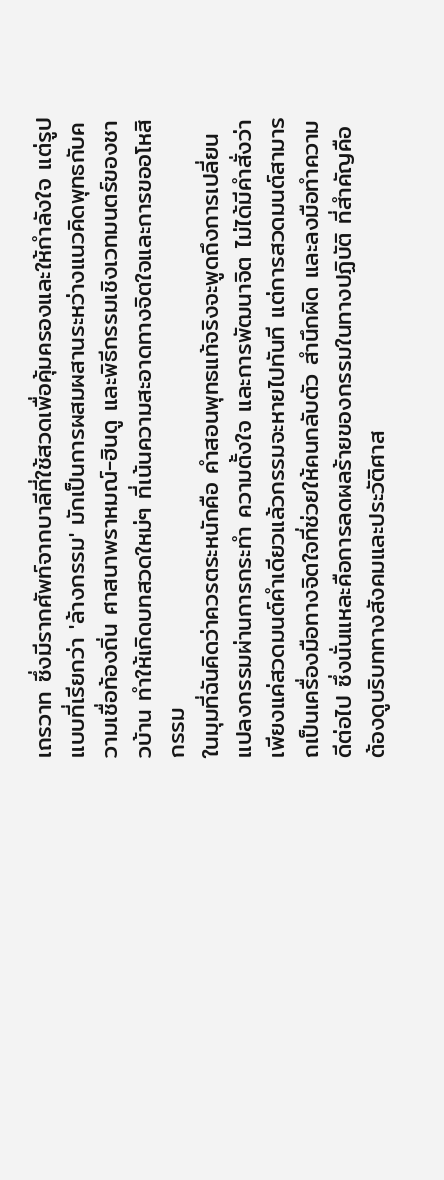เถรวาท ซึ่งมีรากศัพท์จากบาลีที่ใช้สวดเพื่อคุ้มครองและให้กำลังใจ แต่รูปแบบที่เรียกว่า 'ล้างกรรม' มักเป็นการผสมผสานระหว่างแนวคิดพุทธกับความเชื่อท้องถิ่น ศาสนาพราหมณ์-ฮินดู และพิธีกรรมเชิงเวทมนตร์ของชาวบ้าน ทำให้เกิดบทสวดใหม่ๆ ที่เน้นความสะอาดทางจิตใจและการขออโหสิกรรม
ในมุมที่ฉันคิดว่าควรตระหนักคือ คำสอนพุทธแท้จริงจะพูดถึงการเปลี่ยนแปลงกรรมผ่านการกระทำ ความตั้งใจ และการพัฒนาจิต ไม่ได้มีคำสั่งว่าเพียงแค่สวดมนต์คำเดียวแล้วกรรมจะหายไปทันที แต่การสวดมนต์สามารถเป็นเครื่องมือทางจิตใจที่ช่วยให้คนกลับตัว สำนึกผิด และลงมือทำความดีต่อไป ซึ่งนั่นแหละคือการลดผลร้ายของกรรมในทางปฏิบัติ ที่สำคัญคือต้องดูบริบททางสังคมและประวัติศาส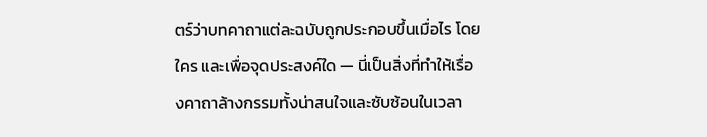ตร์ว่าบทคาถาแต่ละฉบับถูกประกอบขึ้นเมื่อไร โดยใคร และเพื่อจุดประสงค์ใด — นี่เป็นสิ่งที่ทำให้เรื่องคาถาล้างกรรมทั้งน่าสนใจและซับซ้อนในเวลา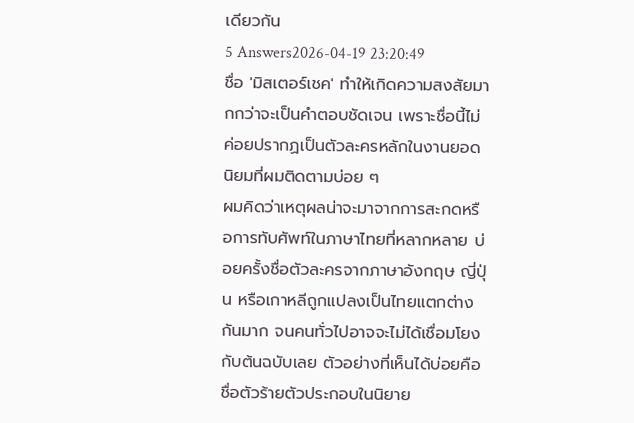เดียวกัน
5 Answers2026-04-19 23:20:49
ชื่อ 'มิสเตอร์เชค' ทำให้เกิดความสงสัยมากกว่าจะเป็นคำตอบชัดเจน เพราะชื่อนี้ไม่ค่อยปรากฏเป็นตัวละครหลักในงานยอดนิยมที่ผมติดตามบ่อย ๆ
ผมคิดว่าเหตุผลน่าจะมาจากการสะกดหรือการทับศัพท์ในภาษาไทยที่หลากหลาย บ่อยครั้งชื่อตัวละครจากภาษาอังกฤษ ญี่ปุ่น หรือเกาหลีถูกแปลงเป็นไทยแตกต่างกันมาก จนคนทั่วไปอาจจะไม่ได้เชื่อมโยงกับต้นฉบับเลย ตัวอย่างที่เห็นได้บ่อยคือชื่อตัวร้ายตัวประกอบในนิยาย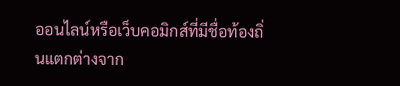ออนไลน์หรือเว็บคอมิกส์ที่มีชื่อท้องถิ่นแตกต่างจาก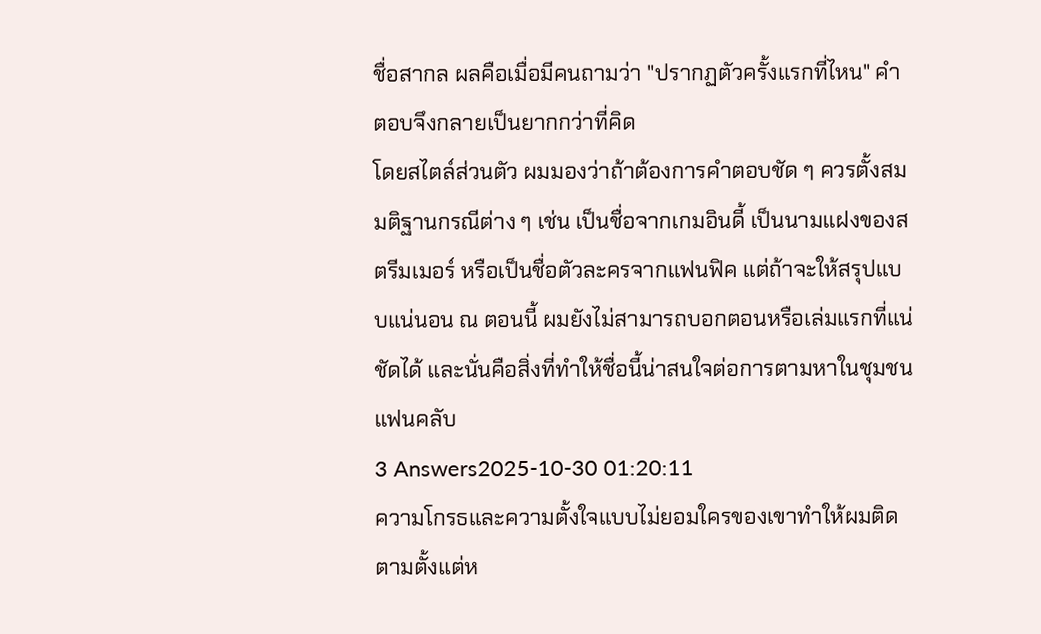ชื่อสากล ผลคือเมื่อมีคนถามว่า "ปรากฏตัวครั้งแรกที่ไหน" คำตอบจึงกลายเป็นยากกว่าที่คิด
โดยสไตล์ส่วนตัว ผมมองว่าถ้าต้องการคำตอบชัด ๆ ควรตั้งสมมติฐานกรณีต่าง ๆ เช่น เป็นชื่อจากเกมอินดี้ เป็นนามแฝงของสตรีมเมอร์ หรือเป็นชื่อตัวละครจากแฟนฟิค แต่ถ้าจะให้สรุปแบบแน่นอน ณ ตอนนี้ ผมยังไม่สามารถบอกตอนหรือเล่มแรกที่แน่ชัดได้ และนั่นคือสิ่งที่ทำให้ชื่อนี้น่าสนใจต่อการตามหาในชุมชนแฟนคลับ
3 Answers2025-10-30 01:20:11
ความโกรธและความตั้งใจแบบไม่ยอมใครของเขาทำให้ผมติดตามตั้งแต่ห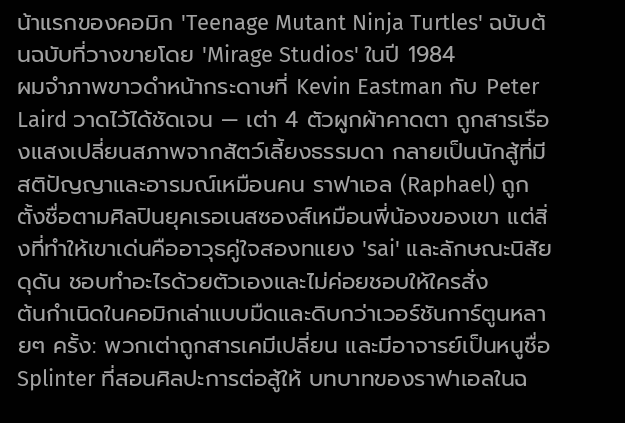น้าแรกของคอมิก 'Teenage Mutant Ninja Turtles' ฉบับต้นฉบับที่วางขายโดย 'Mirage Studios' ในปี 1984
ผมจำภาพขาวดำหน้ากระดาษที่ Kevin Eastman กับ Peter Laird วาดไว้ได้ชัดเจน — เต่า 4 ตัวผูกผ้าคาดตา ถูกสารเรืองแสงเปลี่ยนสภาพจากสัตว์เลี้ยงธรรมดา กลายเป็นนักสู้ที่มีสติปัญญาและอารมณ์เหมือนคน ราฟาเอล (Raphael) ถูกตั้งชื่อตามศิลปินยุคเรอเนสซองส์เหมือนพี่น้องของเขา แต่สิ่งที่ทำให้เขาเด่นคืออาวุธคู่ใจสองทแยง 'sai' และลักษณะนิสัยดุดัน ชอบทำอะไรด้วยตัวเองและไม่ค่อยชอบให้ใครสั่ง
ต้นกำเนิดในคอมิกเล่าแบบมืดและดิบกว่าเวอร์ชันการ์ตูนหลายๆ ครั้ง: พวกเต่าถูกสารเคมีเปลี่ยน และมีอาจารย์เป็นหนูชื่อ Splinter ที่สอนศิลปะการต่อสู้ให้ บทบาทของราฟาเอลในฉ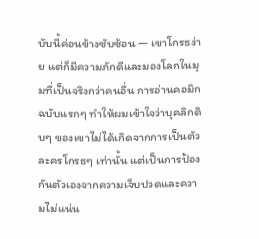บับนี้ค่อนข้างซับซ้อน — เขาโกรธง่าย แต่ก็มีความภักดีและมองโลกในมุมที่เป็นจริงกว่าคนอื่น การอ่านคอมิกฉบับแรกๆ ทำให้ผมเข้าใจว่าบุคลิกดิบๆ ของเขาไม่ได้เกิดจากการเป็นตัวละครโกรธๆ เท่านั้น แต่เป็นการป้องกันตัวเองจากความเจ็บปวดและความไม่แน่น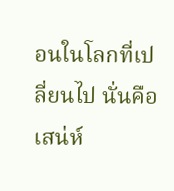อนในโลกที่เปลี่ยนไป นั่นคือเสน่ห์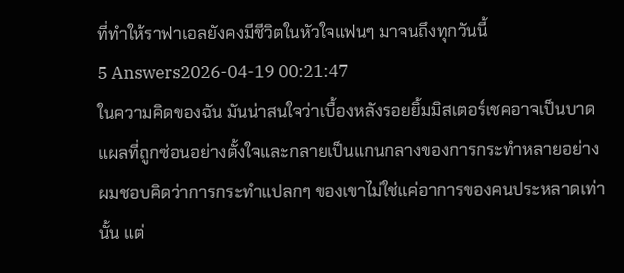ที่ทำให้ราฟาเอลยังคงมีชีวิตในหัวใจแฟนๆ มาจนถึงทุกวันนี้
5 Answers2026-04-19 00:21:47
ในความคิดของฉัน มันน่าสนใจว่าเบื้องหลังรอยยิ้มมิสเตอร์เชคอาจเป็นบาดแผลที่ถูกซ่อนอย่างตั้งใจและกลายเป็นแกนกลางของการกระทำหลายอย่าง
ผมชอบคิดว่าการกระทำแปลกๆ ของเขาไม่ใช่แค่อาการของคนประหลาดเท่านั้น แต่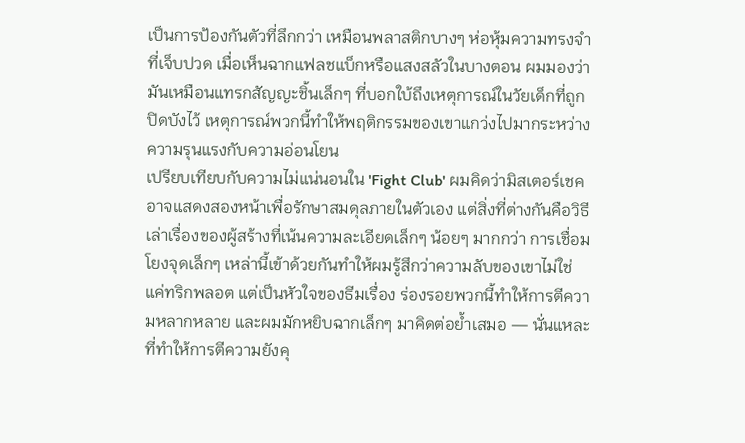เป็นการป้องกันตัวที่ลึกกว่า เหมือนพลาสติกบางๆ ห่อหุ้มความทรงจำที่เจ็บปวด เมื่อเห็นฉากแฟลชแบ็กหรือแสงสลัวในบางตอน ผมมองว่ามันเหมือนแทรกสัญญะชิ้นเล็กๆ ที่บอกใบ้ถึงเหตุการณ์ในวัยเด็กที่ถูกปิดบังไว้ เหตุการณ์พวกนี้ทำให้พฤติกรรมของเขาแกว่งไปมากระหว่างความรุนแรงกับความอ่อนโยน
เปรียบเทียบกับความไม่แน่นอนใน 'Fight Club' ผมคิดว่ามิสเตอร์เชคอาจแสดงสองหน้าเพื่อรักษาสมดุลภายในตัวเอง แต่สิ่งที่ต่างกันคือวิธีเล่าเรื่องของผู้สร้างที่เน้นความละเอียดเล็กๆ น้อยๆ มากกว่า การเชื่อมโยงจุดเล็กๆ เหล่านี้เข้าด้วยกันทำให้ผมรู้สึกว่าความลับของเขาไม่ใช่แค่ทริกพลอต แต่เป็นหัวใจของธีมเรื่อง ร่องรอยพวกนี้ทำให้การตีความหลากหลาย และผมมักหยิบฉากเล็กๆ มาคิดต่อย้ำเสมอ — นั่นแหละที่ทำให้การตีความยังคุ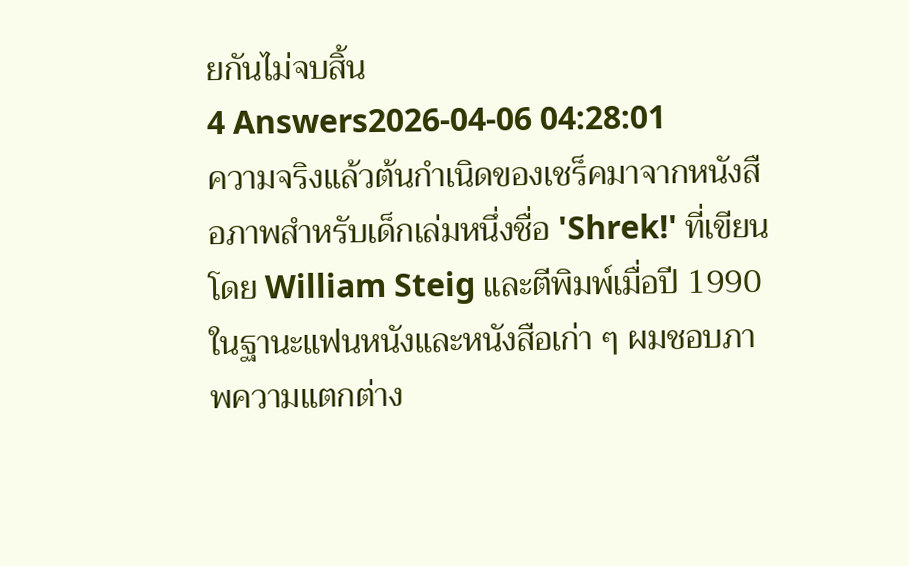ยกันไม่จบสิ้น
4 Answers2026-04-06 04:28:01
ความจริงแล้วต้นกำเนิดของเชร็คมาจากหนังสือภาพสำหรับเด็กเล่มหนึ่งชื่อ 'Shrek!' ที่เขียนโดย William Steig และตีพิมพ์เมื่อปี 1990
ในฐานะแฟนหนังและหนังสือเก่า ๆ ผมชอบภาพความแตกต่าง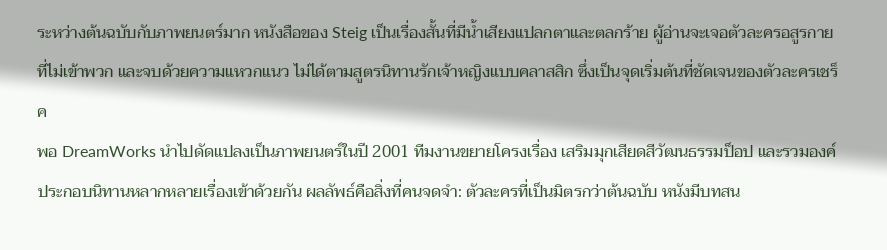ระหว่างต้นฉบับกับภาพยนตร์มาก หนังสือของ Steig เป็นเรื่องสั้นที่มีน้ำเสียงแปลกตาและตลกร้าย ผู้อ่านจะเจอตัวละครอสูรกายที่ไม่เข้าพวก และจบด้วยความแหวกแนว ไม่ได้ตามสูตรนิทานรักเจ้าหญิงแบบคลาสสิก ซึ่งเป็นจุดเริ่มต้นที่ชัดเจนของตัวละครเชร็ค
พอ DreamWorks นำไปดัดแปลงเป็นภาพยนตร์ในปี 2001 ทีมงานขยายโครงเรื่อง เสริมมุกเสียดสีวัฒนธรรมป็อป และรวมองค์ประกอบนิทานหลากหลายเรื่องเข้าด้วยกัน ผลลัพธ์คือสิ่งที่คนจดจำ: ตัวละครที่เป็นมิตรกว่าต้นฉบับ หนังมีบทสน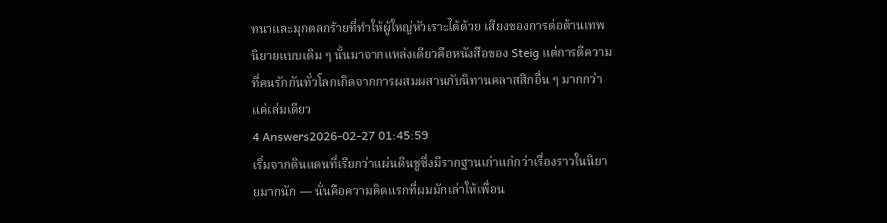ทนาและมุกตลกร้ายที่ทำให้ผู้ใหญ่หัวเราะได้ด้วย เสียงของการต่อต้านเทพนิยายแบบเดิม ๆ นั้นมาจากแหล่งเดียวคือหนังสือของ Steig แต่การตีความที่คนรักกันทั่วโลกเกิดจากการผสมผสานกับนิทานคลาสสิกอื่น ๆ มากกว่าแค่เล่มเดียว
4 Answers2026-02-27 01:45:59
เริ่มจากดินแดนที่เรียกว่าแผ่นดินชูซึ่งมีรากฐานเก่าแก่กว่าเรื่องราวในนิยายมากนัก — นั่นคือความคิดแรกที่ผมมักเล่าให้เพื่อน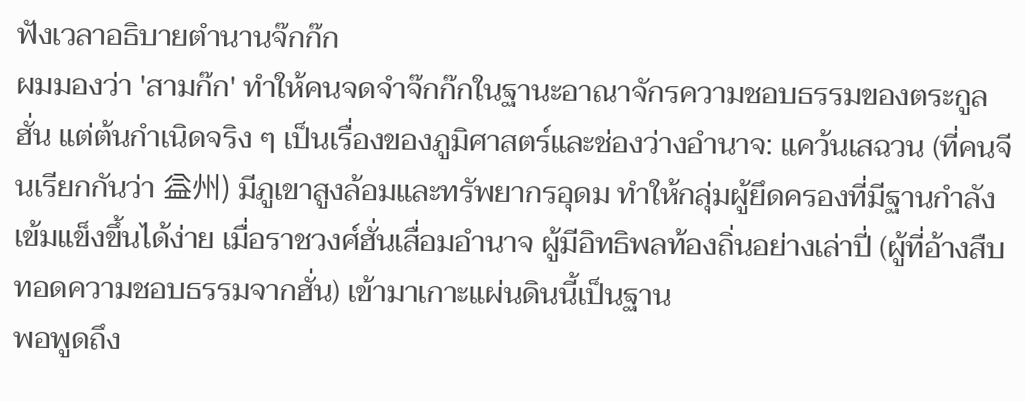ฟังเวลาอธิบายตำนานจ๊กก๊ก
ผมมองว่า 'สามก๊ก' ทำให้คนจดจำจ๊กก๊กในฐานะอาณาจักรความชอบธรรมของตระกูลฮั่น แต่ต้นกำเนิดจริง ๆ เป็นเรื่องของภูมิศาสตร์และช่องว่างอำนาจ: แคว้นเสฉวน (ที่คนจีนเรียกกันว่า 益州) มีภูเขาสูงล้อมและทรัพยากรอุดม ทำให้กลุ่มผู้ยึดครองที่มีฐานกำลังเข้มแข็งขึ้นได้ง่าย เมื่อราชวงศ์ฮั่นเสื่อมอำนาจ ผู้มีอิทธิพลท้องถิ่นอย่างเล่าปี่ (ผู้ที่อ้างสืบทอดความชอบธรรมจากฮั่น) เข้ามาเกาะแผ่นดินนี้เป็นฐาน
พอพูดถึง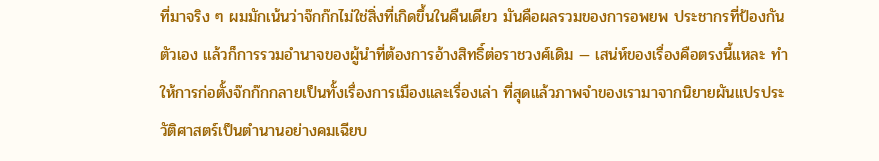ที่มาจริง ๆ ผมมักเน้นว่าจ๊กก๊กไม่ใช่สิ่งที่เกิดขึ้นในคืนเดียว มันคือผลรวมของการอพยพ ประชากรที่ป้องกันตัวเอง แล้วก็การรวมอำนาจของผู้นำที่ต้องการอ้างสิทธิ์ต่อราชวงศ์เดิม — เสน่ห์ของเรื่องคือตรงนี้แหละ ทำให้การก่อตั้งจ๊กก๊กกลายเป็นทั้งเรื่องการเมืองและเรื่องเล่า ที่สุดแล้วภาพจำของเรามาจากนิยายผันแปรประวัติศาสตร์เป็นตำนานอย่างคมเฉียบ